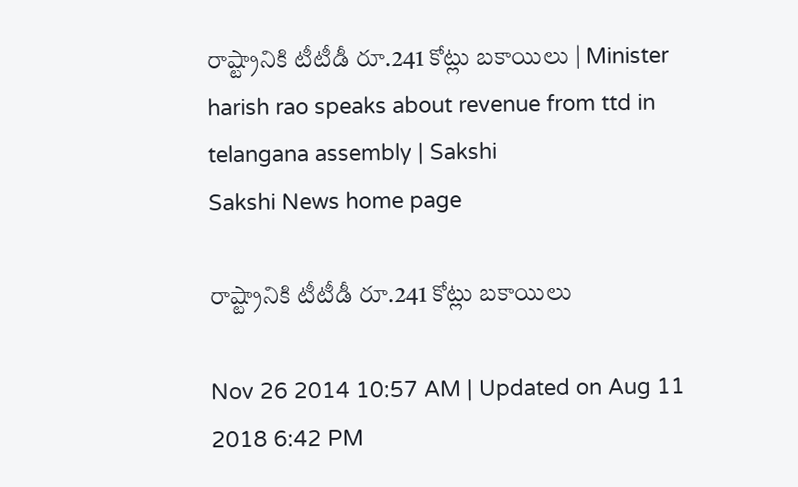రాష్ట్రానికి టీటీడీ రూ.241 కోట్లు బకాయిలు | Minister harish rao speaks about revenue from ttd in telangana assembly | Sakshi
Sakshi News home page

రాష్ట్రానికి టీటీడీ రూ.241 కోట్లు బకాయిలు

Nov 26 2014 10:57 AM | Updated on Aug 11 2018 6:42 PM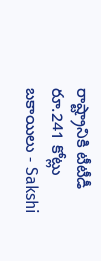రాష్ట్రానికి టీటీడీ రూ.241 కోట్లు బకాయిలు - Sakshi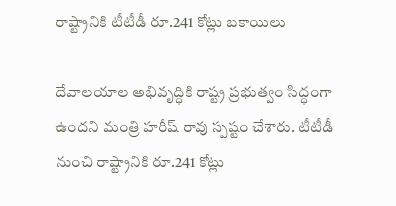రాష్ట్రానికి టీటీడీ రూ.241 కోట్లు బకాయిలు

దేవాలయాల అభివృద్ధికి రాష్ట్ర ప్రభుత్వం సిద్ధంగా ఉందని మంత్రి హరీష్ రావు స్పష్టం చేశారు. టీటీడీ నుంచి రాష్ట్రానికి రూ.241 కోట్లు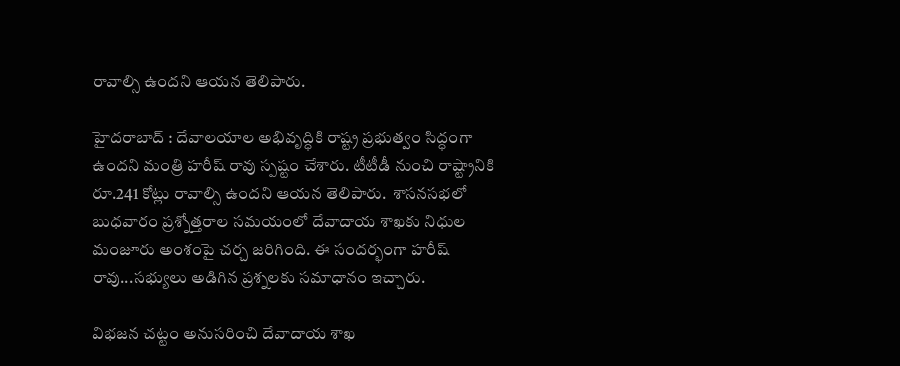రావాల్సి ఉందని ఆయన తెలిపారు.

హైదరాబాద్ : దేవాలయాల అభివృద్ధికి రాష్ట్ర ప్రభుత్వం సిద్ధంగా ఉందని మంత్రి హరీష్ రావు స్పష్టం చేశారు. టీటీడీ నుంచి రాష్ట్రానికి రూ.241 కోట్లు రావాల్సి ఉందని ఆయన తెలిపారు.  శాసనసభలో బుధవారం ప్రశ్నోత్తరాల సమయంలో దేవాదాయ శాఖకు నిధుల మంజూరు అంశంపై చర్చ జరిగింది. ఈ సందర్భంగా హరీష్ రావు...సభ్యులు అడిగిన ప్రశ్నలకు సమాధానం ఇచ్చారు.

విభజన చట్టం అనుసరించి దేవాదాయ శాఖ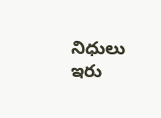నిధులు ఇరు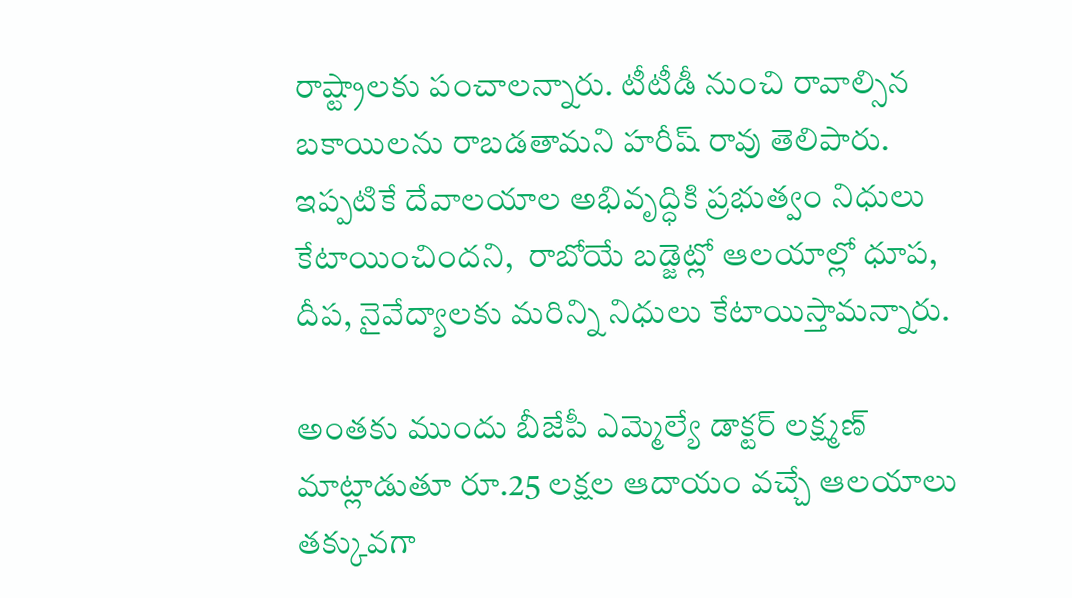రాష్ట్రాలకు పంచాలన్నారు. టీటీడీ నుంచి రావాల్సిన బకాయిలను రాబడతామని హరీష్ రావు తెలిపారు. ఇప్పటికే దేవాలయాల అభివృద్ధికి ప్రభుత్వం నిధులు కేటాయించిందని,  రాబోయే బడ్జెట్లో ఆలయాల్లో ధూప, దీప, నైవేద్యాలకు మరిన్ని నిధులు కేటాయిస్తామన్నారు.

అంతకు ముందు బీజేపీ ఎమ్మెల్యే డాక్టర్ లక్ష్మణ్ మాట్లాడుతూ రూ.25 లక్షల ఆదాయం వచ్చే ఆలయాలు తక్కువగా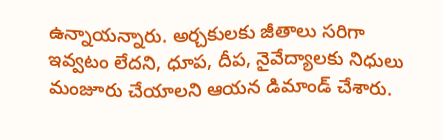ఉన్నాయన్నారు. అర్చకులకు జీతాలు సరిగా ఇవ్వటం లేదని, ధూప, దీప, నైవేద్యాలకు నిధులు మంజూరు చేయాలని ఆయన డిమాండ్ చేశారు.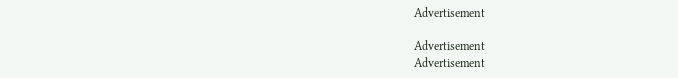Advertisement

Advertisement
Advertisement